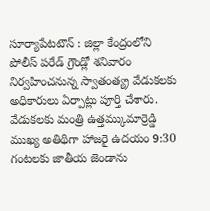సూర్యాపేటటౌన్ : జిల్లా కేంద్రంలోని పోలీస్ పరేడ్ గ్రౌండ్లో శనివారం నిర్వహించనున్న స్వాతంత్య్ర వేడుకలకు అధికారులు ఏర్పాట్లు పూర్తి చేశారు. వేడుకలకు మంత్రి ఉత్తమ్కుమార్రెడ్డి ముఖ్య అతిథిగా హాజరై ఉదయం 9:30 గంటలకు జాతీయ జెండాను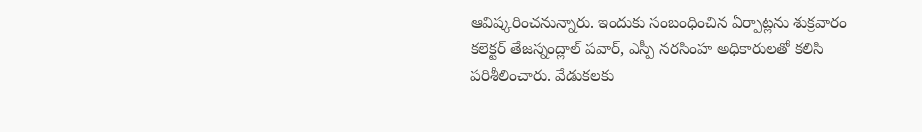ఆవిష్కరించనున్నారు. ఇందుకు సంబంధించిన ఏర్పాట్లను శుక్రవారం కలెక్టర్ తేజస్నంద్లాల్ పవార్, ఎస్పీ నరసింహ అధికారులతో కలిసి పరిశీలించారు. వేడుకలకు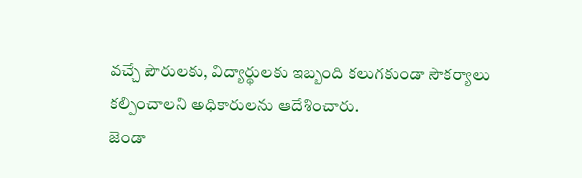వచ్చే పౌరులకు, విద్యార్థులకు ఇబ్బంది కలుగకుండా సౌకర్యాలు కల్పించాలని అధికారులను ఆదేశించారు.
జెండా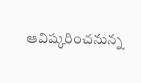ఆవిష్కరించనున్న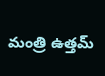మంత్రి ఉత్తమ్